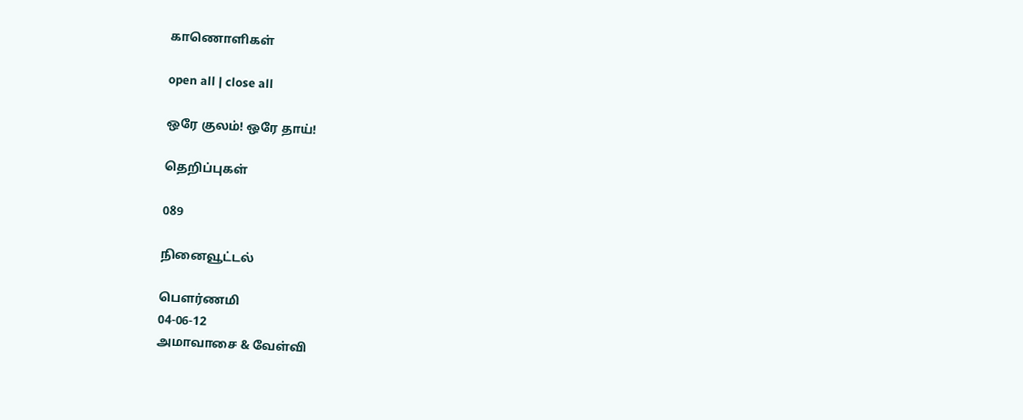காணொளிகள்

open all | close all

ஒரே குலம்! ஒரே தாய்!

தெறிப்புகள்

089

நினைவூட்டல்

பெளர்ணமி
04-06-12
அமாவாசை & வேள்வி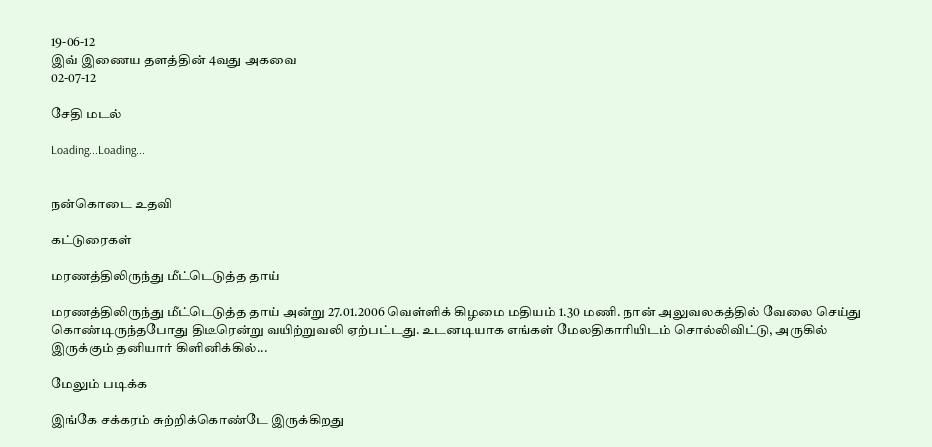19-06-12
இவ் இணைய தளத்தின் 4வது அகவை
02-07-12

சேதி மடல்

Loading...Loading...


நன்கொடை உதவி

கட்டுரைகள்

மரணத்திலிருந்து மீட்டெடுத்த தாய்

மரணத்திலிருந்து மீட்டெடுத்த தாய் அன்று 27.01.2006 வெள்ளிக் கிழமை மதியம் 1.30 மணி. நான் அலுவலகத்தில் வேலை செய்து கொண்டிருந்தபோது திடீரென்று வயிற்றுவலி ஏற்பட்டது. உடனடியாக எங்கள் மேலதிகாரியிடம் சொல்லிவிட்டு, அருகில் இருக்கும் தனியார் கிளினிக்கில்...

மேலும் படிக்க

இங்கே சக்கரம் சுற்றிக்கொண்டே இருக்கிறது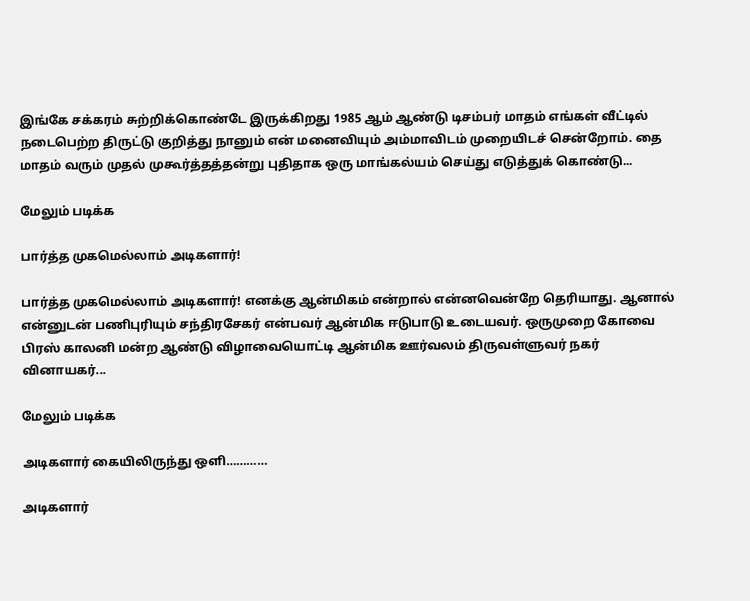இங்கே சக்கரம் சுற்றிக்கொண்டே இருக்கிறது 1985 ஆம் ஆண்டு டிசம்பர் மாதம் எங்கள் வீட்டில் நடைபெற்ற திருட்டு குறித்து நானும் என் மனைவியும் அம்மாவிடம் முறையிடச் சென்றோம். தை மாதம் வரும் முதல் முகூர்த்தத்தன்று புதிதாக ஒரு மாங்கல்யம் செய்து எடுத்துக் கொண்டு...

மேலும் படிக்க

பார்த்த முகமெல்லாம் அடிகளார்!

பார்த்த முகமெல்லாம் அடிகளார்! எனக்கு ஆன்மிகம் என்றால் என்னவென்றே தெரியாது. ஆனால் என்னுடன் பணிபுரியும் சந்திரசேகர் என்பவர் ஆன்மிக ஈடுபாடு உடையவர். ஒருமுறை கோவை பிரஸ் காலனி மன்ற ஆண்டு விழாவையொட்டி ஆன்மிக ஊர்வலம் திருவள்ளுவர் நகர் வினாயகர்...

மேலும் படிக்க

அடிகளார் கையிலிருந்து ஒளி…………

அடிகளார்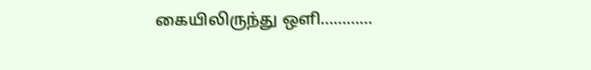கையிலிருந்து ஒளி…………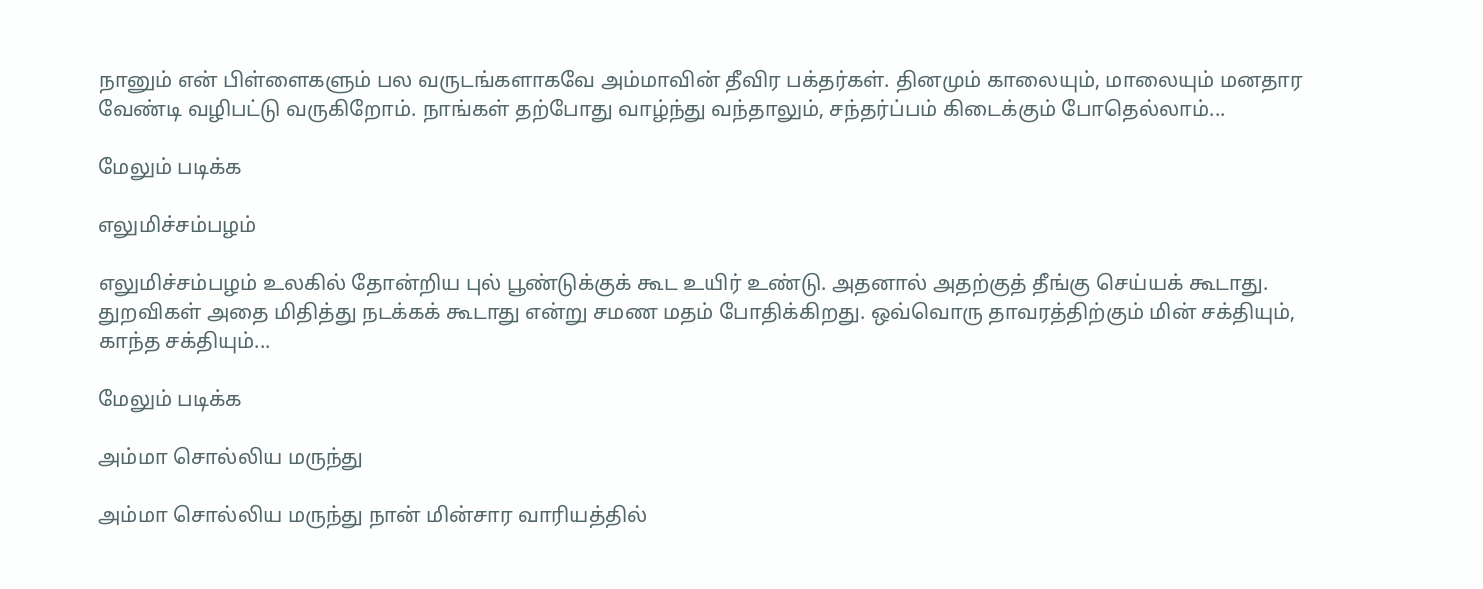நானும் என் பிள்ளைகளும் பல வருடங்களாகவே அம்மாவின் தீவிர பக்தர்கள். தினமும் காலையும், மாலையும் மனதார வேண்டி வழிபட்டு வருகிறோம். நாங்கள் தற்போது வாழ்ந்து வந்தாலும், சந்தர்ப்பம் கிடைக்கும் போதெல்லாம்...

மேலும் படிக்க

எலுமிச்சம்பழம்

எலுமிச்சம்பழம் உலகில் தோன்றிய புல் பூண்டுக்குக் கூட உயிர் உண்டு. அதனால் அதற்குத் தீங்கு செய்யக் கூடாது. துறவிகள் அதை மிதித்து நடக்கக் கூடாது என்று சமண மதம் போதிக்கிறது. ஒவ்வொரு தாவரத்திற்கும் மின் சக்தியும், காந்த சக்தியும்...

மேலும் படிக்க

அம்மா சொல்லிய மருந்து

அம்மா சொல்லிய மருந்து நான் மின்சார வாரியத்தில்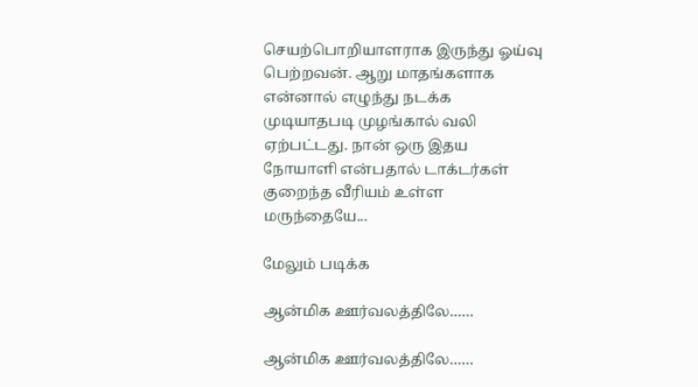செயற்பொறியாளராக இருந்து ஓய்வு பெற்றவன். ஆறு மாதங்களாக என்னால் எழுந்து நடக்க முடியாதபடி முழங்கால் வலி ஏற்பட்டது. நான் ஒரு இதய நோயாளி என்பதால் டாக்டர்கள் குறைந்த வீரியம் உள்ள மருந்தையே...

மேலும் படிக்க

ஆன்மிக ஊர்வலத்திலே……

ஆன்மிக ஊர்வலத்திலே……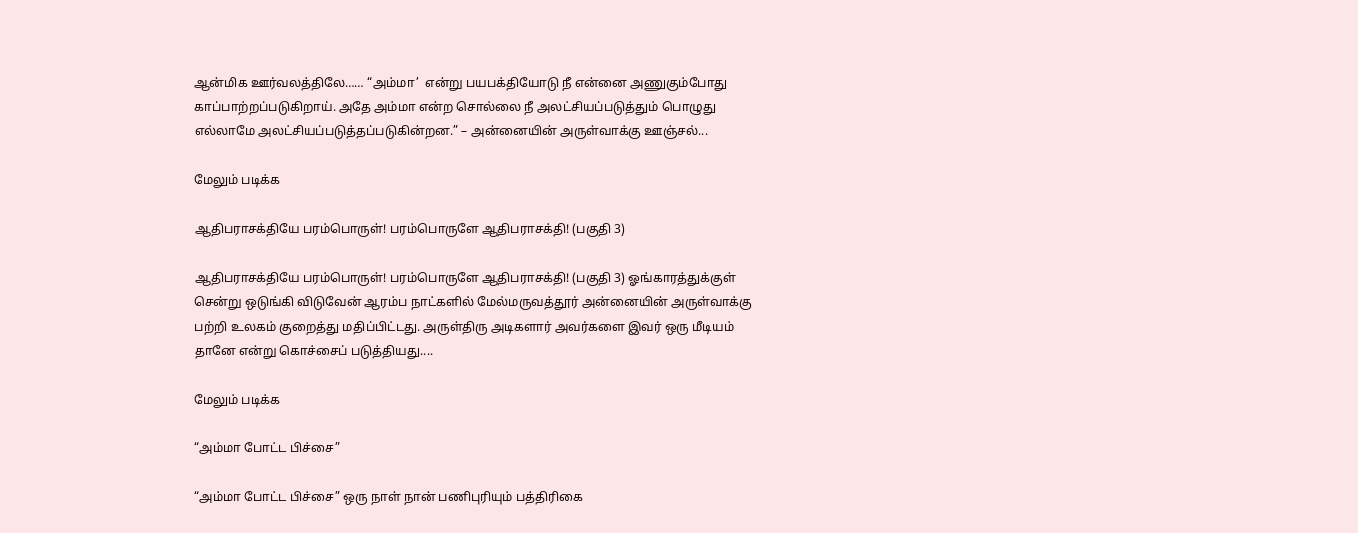ஆன்மிக ஊர்வலத்திலே…… “அம்மா’  என்று பயபக்தியோடு நீ என்னை அணுகும்போது காப்பாற்றப்படுகிறாய். அதே அம்மா என்ற சொல்லை நீ அலட்சியப்படுத்தும் பொழுது எல்லாமே அலட்சியப்படுத்தப்படுகின்றன.” – அன்னையின் அருள்வாக்கு ஊஞ்சல்...

மேலும் படிக்க

ஆதிபராசக்தியே பரம்பொருள்! பரம்பொருளே ஆதிபராசக்தி! (பகுதி 3)

ஆதிபராசக்தியே பரம்பொருள்! பரம்பொருளே ஆதிபராசக்தி! (பகுதி 3) ஓங்காரத்துக்குள் சென்று ஒடுங்கி விடுவேன் ஆரம்ப நாட்களில் மேல்மருவத்தூர் அன்னையின் அருள்வாக்கு பற்றி உலகம் குறைத்து மதிப்பிட்டது. அருள்திரு அடிகளார் அவர்களை இவர் ஒரு மீடியம் தானே என்று கொச்சைப் படுத்தியது....

மேலும் படிக்க

“அம்மா போட்ட பிச்சை”

“அம்மா போட்ட பிச்சை” ஒரு நாள் நான் பணிபுரியும் பத்திரிகை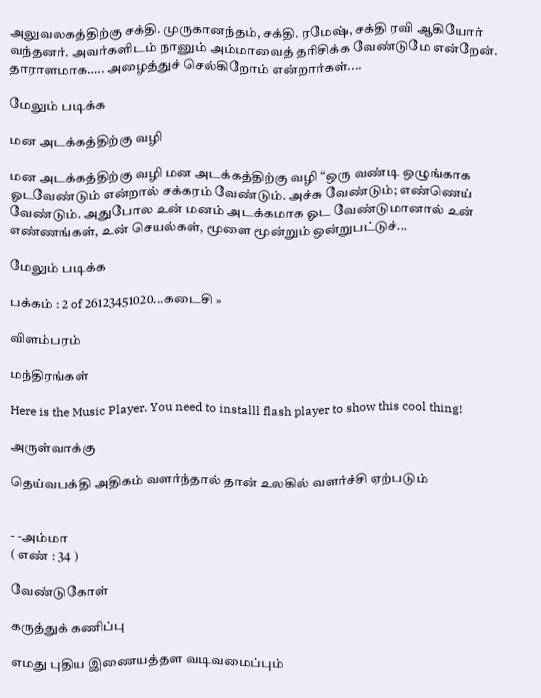அலுவலகத்திற்கு சக்தி. முருகானந்தம், சக்தி. ரமேஷ், சக்தி ரவி ஆகியோர் வந்தனர். அவர்களிடம் நானும் அம்மாவைத் தரிசிக்க வேண்டுமே என்றேன். தாராளமாக….. அழைத்துச் செல்கிறோம் என்றார்கள்....

மேலும் படிக்க

மன அடக்கத்திற்கு வழி

மன அடக்கத்திற்கு வழி மன அடக்கத்திற்கு வழி “ஒரு வண்டி ஒழுங்காக ஓடவேண்டும் என்றால் சக்கரம் வேண்டும். அச்சு வேண்டும்; எண்ணெய் வேண்டும். அதுபோல உன் மனம் அடக்கமாக ஓட வேண்டுமானால் உன் எண்ணங்கள், உன் செயல்கள், மூளை மூன்றும் ஒன்றுபட்டுச்...

மேலும் படிக்க

பக்கம் : 2 of 26123451020...கடைசி »

விளம்பரம்

மந்திரங்கள்

Here is the Music Player. You need to installl flash player to show this cool thing!

அருள்வாக்கு

தெய்வபக்தி அதிகம் வளர்ந்தால் தான் உலகில் வளர்ச்சி ஏற்படும்


- -அம்மா
( எண் : 34 )

வேண்டுகோள்

கருத்துக் கணிப்பு

எமது புதிய இணையத்தள வடிவமைப்பும்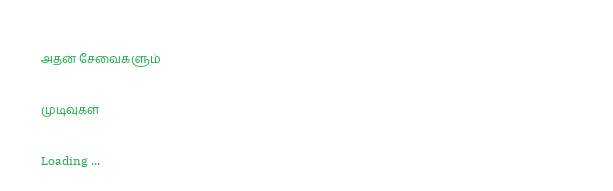அதன் சேவைகளும்

முடிவுகள்

Loading ...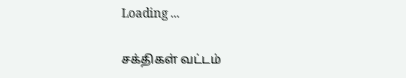Loading ...

சக்திகள் வட்டம்